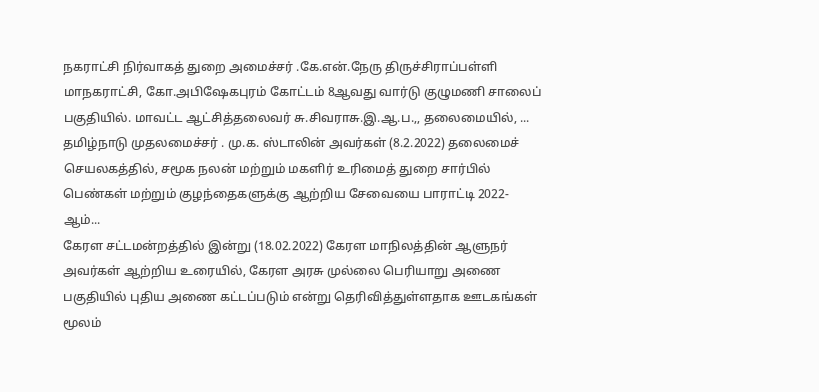நகராட்சி நிர்வாகத் துறை அமைச்சர் .கே.என்.நேரு திருச்சிராப்பள்ளி மாநகராட்சி, கோ.அபிஷேகபுரம் கோட்டம் 8ஆவது வார்டு குழுமணி சாலைப் பகுதியில். மாவட்ட ஆட்சித்தலைவர் சு.சிவராசு.இ.ஆ.ப.,, தலைமையில், ...
தமிழ்நாடு முதலமைச்சர் . மு.க. ஸ்டாலின் அவர்கள் (8.2.2022) தலைமைச் செயலகத்தில், சமூக நலன் மற்றும் மகளிர் உரிமைத் துறை சார்பில் பெண்கள் மற்றும் குழந்தைகளுக்கு ஆற்றிய சேவையை பாராட்டி 2022-ஆம்...
கேரள சட்டமன்றத்தில் இன்று (18.02.2022) கேரள மாநிலத்தின் ஆளுநர் அவர்கள் ஆற்றிய உரையில், கேரள அரசு முல்லை பெரியாறு அணை பகுதியில் புதிய அணை கட்டப்படும் என்று தெரிவித்துள்ளதாக ஊடகங்கள் மூலம்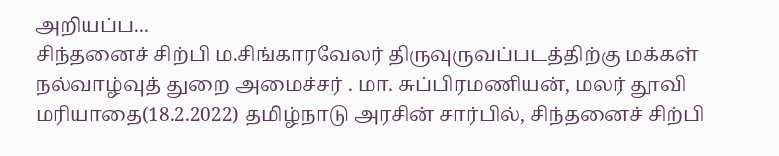அறியப்ப...
சிந்தனைச் சிற்பி ம.சிங்காரவேலர் திருவுருவப்படத்திற்கு மக்கள் நல்வாழ்வுத் துறை அமைச்சர் . மா. சுப்பிரமணியன், மலர் தூவி மரியாதை(18.2.2022) தமிழ்நாடு அரசின் சார்பில், சிந்தனைச் சிற்பி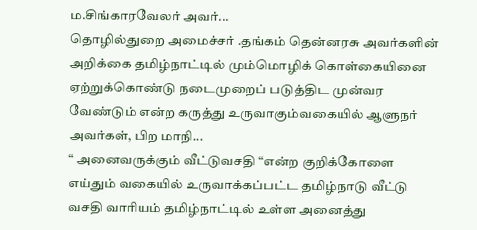ம.சிங்காரவேலர் அவர்...
தொழில்துறை அமைச்சர் .தங்கம் தென்னரசு அவர்களின் அறிக்கை தமிழ்நாட்டில் மும்மொழிக் கொள்கையினை ஏற்றுக்கொண்டு நடைமுறைப் படுத்திட முன்வர வேண்டும் என்ற கருத்து உருவாகும்வகையில் ஆளுநர் அவர்கள், பிற மாநி...
“ அனைவருக்கும் வீட்டுவசதி “என்ற குறிக்கோளை எய்தும் வகையில் உருவாக்கப்பட்ட தமிழ்நாடு வீட்டு வசதி வாரியம் தமிழ்நாட்டில் உள்ள அனைத்து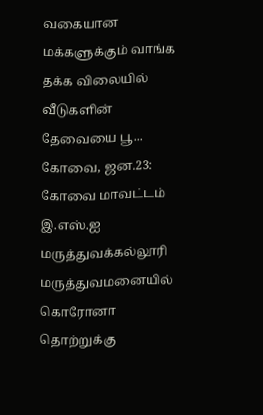வகையான மக்களுக்கும் வாங்க தக்க விலையில் வீடுகளின் தேவையை பூ...
கோவை, ஜன.23: கோவை மாவட்டம் இ.எஸ்.ஐ மருத்துவக்கல்லூரி மருத்துவமனையில் கொரோனா தொற்றுக்கு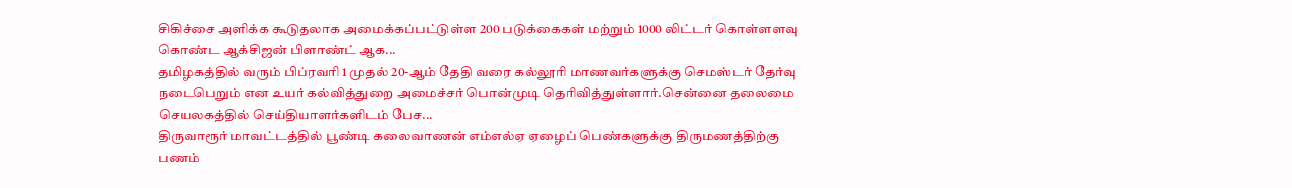சிகிச்சை அளிக்க கூடுதலாக அமைக்கப்பட்டுள்ள 200 படுக்கைகள் மற்றும் 1000 லிட்டர் கொள்ளளவு கொண்ட ஆக்சிஜன் பிளாண்ட் ஆக...
தமிழகத்தில் வரும் பிப்ரவரி 1 முதல் 20-ஆம் தேதி வரை கல்லூரி மாணவர்களுக்கு செமஸ்டர் தேர்வு நடைபெறும் என உயர் கல்வித்துறை அமைச்சர் பொன்முடி தெரிவித்துள்ளார்.சென்னை தலைமை செயலகத்தில் செய்தியாளர்களிடம் பேச...
திருவாரூர் மாவட்டத்தில் பூண்டி கலைவாணன் எம்எல்ஏ ஏழைப் பெண்களுக்கு திருமணத்திற்கு பணம்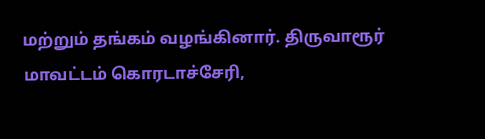மற்றும் தங்கம் வழங்கினார். திருவாரூர் மாவட்டம் கொரடாச்சேரி,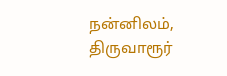நன்னிலம், திருவாரூர்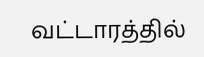வட்டாரத்தில்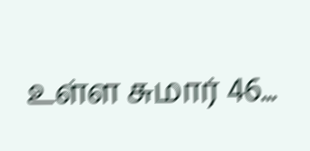உள்ள சுமார் 46...